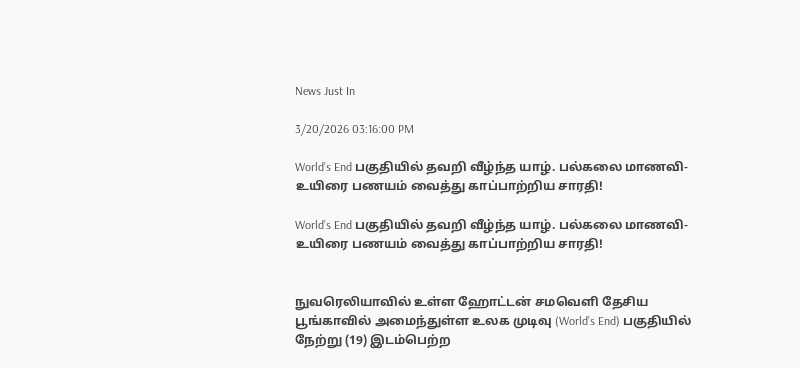News Just In

3/20/2026 03:16:00 PM

World’s End பகுதியில் தவறி வீழ்ந்த யாழ். பல்கலை மாணவி- உயிரை பணயம் வைத்து காப்பாற்றிய சாரதி!

World’s End பகுதியில் தவறி வீழ்ந்த யாழ். பல்கலை மாணவி- உயிரை பணயம் வைத்து காப்பாற்றிய சாரதி!


நுவரெலியாவில் உள்ள ஹோட்டன் சமவெளி தேசிய பூங்காவில் அமைந்துள்ள உலக முடிவு (World’s End) பகுதியில் நேற்று (19) இடம்பெற்ற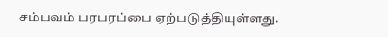சம்பவம் பரபரப்பை ஏற்படுத்தியுள்ளது.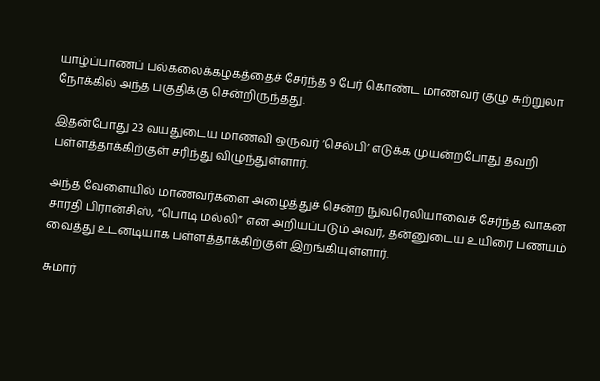யாழ்ப்பாணப் பல்கலைக்கழகத்தைச் சேர்ந்த 9 பேர் கொண்ட மாணவர் குழு சுற்றுலா நோக்கில் அந்த பகுதிக்கு சென்றிருந்தது.

இதன்போது 23 வயதுடைய மாணவி ஒருவர் ‘செல்பி’ எடுக்க முயன்றபோது தவறி பள்ளத்தாக்கிற்குள் சரிந்து விழுந்துள்ளார்.

அந்த வேளையில் மாணவர்களை அழைத்துச் சென்ற நுவரெலியாவைச் சேர்ந்த வாகன சாரதி பிரான்சிஸ், “பொடி மல்லி” என அறியப்படும் அவர், தன்னுடைய உயிரை பணயம் வைத்து உடனடியாக பள்ளத்தாக்கிற்குள் இறங்கியுள்ளார்.

சுமார்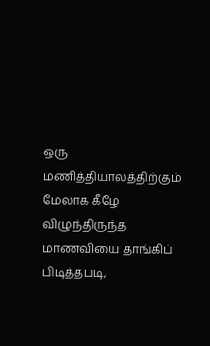ஒரு மணித்தியாலத்திற்கும் மேலாக கீழே விழுந்திருந்த மாணவியை தாங்கிப் பிடித்தபடி,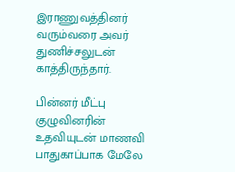இராணுவத்தினர் வரும்வரை அவர் துணிச்சலுடன் காத்திருந்தார்.

பின்னர் மீட்பு குழுவினரின் உதவியுடன் மாணவி பாதுகாப்பாக மேலே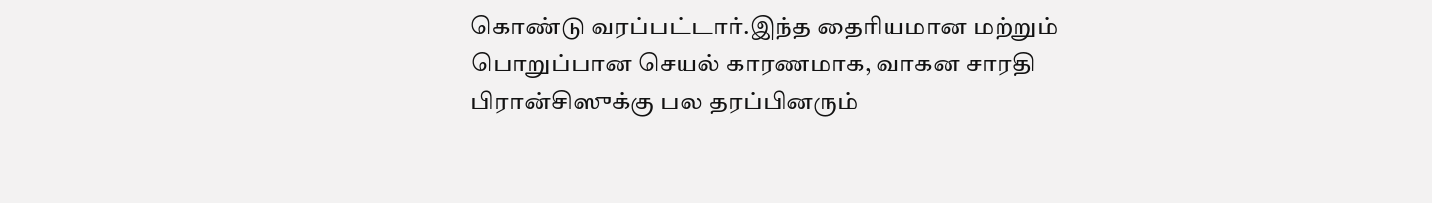கொண்டு வரப்பட்டார்.இந்த தைரியமான மற்றும் பொறுப்பான செயல் காரணமாக, வாகன சாரதி பிரான்சிஸுக்கு பல தரப்பினரும்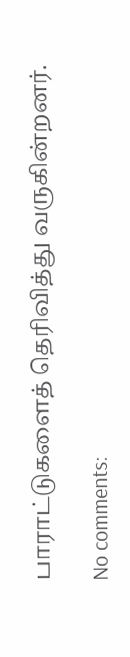பாராட்டுகளைத் தெரிவித்து வருகின்றனர்.

No comments: